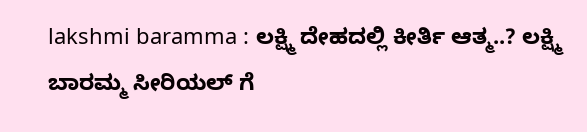lakshmi baramma : ಲಕ್ಷ್ಮಿ ದೇಹದಲ್ಲಿ ಕೀರ್ತಿ ಆತ್ಮ..? ಲಕ್ಷ್ಮಿ ಬಾರಮ್ಮ ಸೀರಿಯಲ್ ಗೆ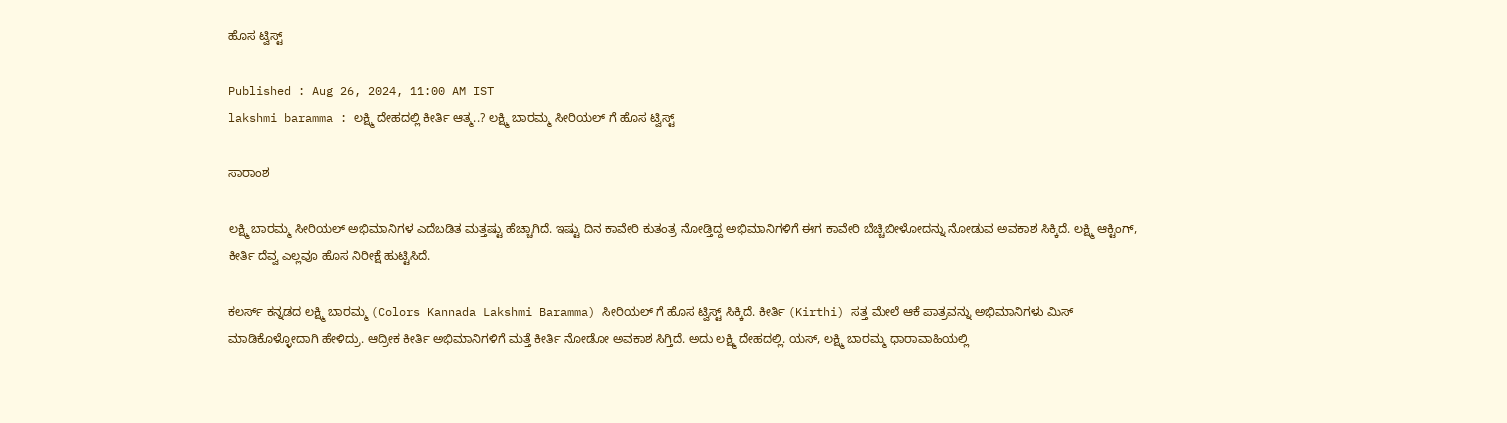ಹೊಸ ಟ್ವಿಸ್ಟ್

Published : Aug 26, 2024, 11:00 AM IST
lakshmi baramma : ಲಕ್ಷ್ಮಿ ದೇಹದಲ್ಲಿ ಕೀರ್ತಿ ಆತ್ಮ..? ಲಕ್ಷ್ಮಿ ಬಾರಮ್ಮ ಸೀರಿಯಲ್ ಗೆ ಹೊಸ ಟ್ವಿಸ್ಟ್

ಸಾರಾಂಶ

ಲಕ್ಷ್ಮಿ ಬಾರಮ್ಮ ಸೀರಿಯಲ್ ಅಭಿಮಾನಿಗಳ ಎದೆಬಡಿತ ಮತ್ತಷ್ಟು ಹೆಚ್ಚಾಗಿದೆ. ಇಷ್ಟು ದಿನ ಕಾವೇರಿ ಕುತಂತ್ರ ನೋಡ್ತಿದ್ದ ಅಭಿಮಾನಿಗಳಿಗೆ ಈಗ ಕಾವೇರಿ ಬೆಚ್ಚಿಬೀಳೋದನ್ನು ನೋಡುವ ಅವಕಾಶ ಸಿಕ್ಕಿದೆ. ಲಕ್ಷ್ಮಿ ಆಕ್ಟಿಂಗ್, ಕೀರ್ತಿ ದೆವ್ವ ಎಲ್ಲವೂ ಹೊಸ ನಿರೀಕ್ಷೆ ಹುಟ್ಟಿಸಿದೆ.

ಕಲರ್ಸ್ ಕನ್ನಡದ ಲಕ್ಷ್ಮಿ ಬಾರಮ್ಮ (Colors Kannada Lakshmi Baramma) ಸೀರಿಯಲ್ ಗೆ ಹೊಸ ಟ್ವಿಸ್ಟ್ ಸಿಕ್ಕಿದೆ. ಕೀರ್ತಿ (Kirthi) ಸತ್ತ ಮೇಲೆ ಆಕೆ ಪಾತ್ರವನ್ನು ಅಭಿಮಾನಿಗಳು ಮಿಸ್ ಮಾಡಿಕೊಳ್ಳೋದಾಗಿ ಹೇಳಿದ್ರು. ಆದ್ರೀಕ ಕೀರ್ತಿ ಅಭಿಮಾನಿಗಳಿಗೆ ಮತ್ತೆ ಕೀರ್ತಿ ನೋಡೋ ಅವಕಾಶ ಸಿಗ್ತಿದೆ. ಅದು ಲಕ್ಷ್ಮಿ ದೇಹದಲ್ಲಿ. ಯಸ್, ಲಕ್ಷ್ಮಿ ಬಾರಮ್ಮ ಧಾರಾವಾಹಿಯಲ್ಲಿ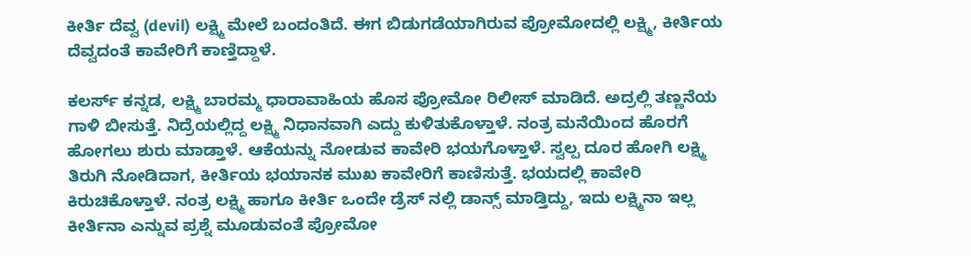ಕೀರ್ತಿ ದೆವ್ವ (devil) ಲಕ್ಷ್ಮಿ ಮೇಲೆ ಬಂದಂತಿದೆ. ಈಗ ಬಿಡುಗಡೆಯಾಗಿರುವ ಪ್ರೋಮೋದಲ್ಲಿ ಲಕ್ಷ್ಮಿ, ಕೀರ್ತಿಯ ದೆವ್ವದಂತೆ ಕಾವೇರಿಗೆ ಕಾಣ್ತಿದ್ದಾಳೆ.

ಕಲರ್ಸ್ ಕನ್ನಡ, ಲಕ್ಷ್ಮಿ ಬಾರಮ್ಮ ಧಾರಾವಾಹಿಯ ಹೊಸ ಪ್ರೋಮೋ ರಿಲೀಸ್ ಮಾಡಿದೆ. ಅದ್ರಲ್ಲಿ ತಣ್ಣನೆಯ ಗಾಳಿ ಬೀಸುತ್ತೆ. ನಿದ್ರೆಯಲ್ಲಿದ್ದ ಲಕ್ಷ್ಮಿ ನಿಧಾನವಾಗಿ ಎದ್ದು ಕುಳಿತುಕೊಳ್ತಾಳೆ. ನಂತ್ರ ಮನೆಯಿಂದ ಹೊರಗೆ ಹೋಗಲು ಶುರು ಮಾಡ್ತಾಳೆ. ಆಕೆಯನ್ನು ನೋಡುವ ಕಾವೇರಿ ಭಯಗೊಳ್ತಾಳೆ. ಸ್ವಲ್ಪ ದೂರ ಹೋಗಿ ಲಕ್ಷ್ಮಿ ತಿರುಗಿ ನೋಡಿದಾಗ, ಕೀರ್ತಿಯ ಭಯಾನಕ ಮುಖ ಕಾವೇರಿಗೆ ಕಾಣಿಸುತ್ತೆ. ಭಯದಲ್ಲಿ ಕಾವೇರಿ ಕಿರುಚಿಕೊಳ್ತಾಳೆ. ನಂತ್ರ ಲಕ್ಷ್ಮಿ ಹಾಗೂ ಕೀರ್ತಿ ಒಂದೇ ಡ್ರೆಸ್ ನಲ್ಲಿ ಡಾನ್ಸ್ ಮಾಡ್ತಿದ್ದು, ಇದು ಲಕ್ಷ್ಮಿನಾ ಇಲ್ಲ ಕೀರ್ತಿನಾ ಎನ್ನುವ ಪ್ರಶ್ನೆ ಮೂಡುವಂತೆ ಪ್ರೋಮೋ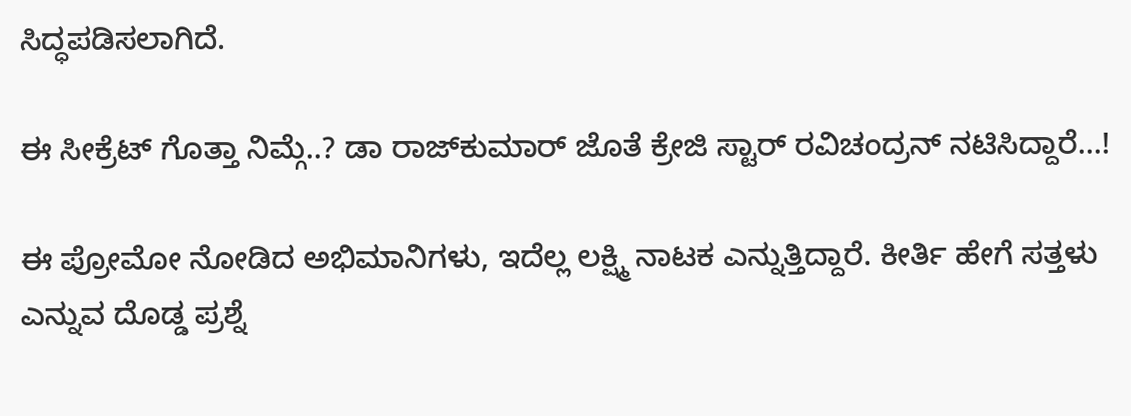ಸಿದ್ಧಪಡಿಸಲಾಗಿದೆ.

ಈ ಸೀಕ್ರೆಟ್ ಗೊತ್ತಾ ನಿಮ್ಗೆ..? ಡಾ ರಾಜ್‌ಕುಮಾರ್ ಜೊತೆ ಕ್ರೇಜಿ ಸ್ಟಾರ್ ರವಿಚಂದ್ರನ್ ನಟಿಸಿದ್ದಾರೆ...!

ಈ ಪ್ರೋಮೋ ನೋಡಿದ ಅಭಿಮಾನಿಗಳು, ಇದೆಲ್ಲ ಲಕ್ಷ್ಮಿ ನಾಟಕ ಎನ್ನುತ್ತಿದ್ದಾರೆ. ಕೀರ್ತಿ ಹೇಗೆ ಸತ್ತಳು ಎನ್ನುವ ದೊಡ್ಡ ಪ್ರಶ್ನೆ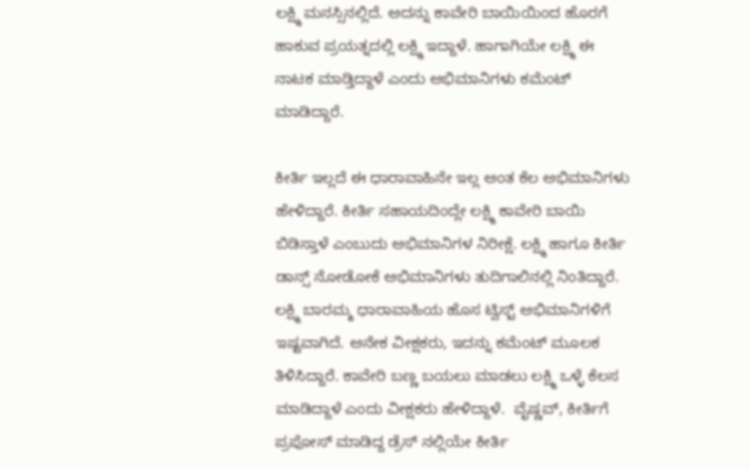ಲಕ್ಷ್ಮಿ ಮನಸ್ಸಿನಲ್ಲಿದೆ. ಅದನ್ನು ಕಾವೇರಿ ಬಾಯಿಯಿಂದ ಹೊರಗೆ ಹಾಕುವ ಪ್ರಯತ್ನದಲ್ಲಿ ಲಕ್ಷ್ಮಿ ಇದ್ದಾಳೆ. ಹಾಗಾಗಿಯೇ ಲಕ್ಷ್ಮಿ ಈ ನಾಟಕ ಮಾಡ್ತಿದ್ದಾಳೆ ಎಂದು ಅಭಿಮಾನಿಗಳು ಕಮೆಂಟ್ ಮಾಡಿದ್ದಾರೆ.

ಕೀರ್ತಿ ಇಲ್ಲದೆ ಈ ಧಾರಾವಾಹಿನೇ ಇಲ್ಲ ಅಂತ ಕೆಲ ಅಭಿಮಾನಿಗಳು ಹೇಳಿದ್ದಾರೆ. ಕೀರ್ತಿ ಸಹಾಯದಿಂದ್ಲೇ ಲಕ್ಷ್ಮಿ ಕಾವೇರಿ ಬಾಯಿ ಬಿಡಿಸ್ತಾಳೆ ಎಂಬುದು ಅಭಿಮಾನಿಗಳ ನಿರೀಕ್ಷೆ. ಲಕ್ಷ್ಮಿ ಹಾಗೂ ಕೀರ್ತಿ ಡಾನ್ಸ್ ನೋಡೋಕೆ ಅಭಿಮಾನಿಗಳು ತುದಿಗಾಲಿನಲ್ಲಿ ನಿಂತಿದ್ದಾರೆ. ಲಕ್ಷ್ಮಿ ಬಾರಮ್ಮ ಧಾರಾವಾಹಿಯ ಹೊಸ ಟ್ವಿಸ್ಟ್ ಅಭಿಮಾನಿಗಳಿಗೆ ಇಷ್ಟವಾಗಿದೆ. ಅನೇಕ ವೀಕ್ಷಕರು, ಇದನ್ನು ಕಮೆಂಟ್ ಮೂಲಕ ತಿಳಿಸಿದ್ದಾರೆ. ಕಾವೇರಿ ಬಣ್ಣ ಬಯಲು ಮಾಡಲು ಲಕ್ಷ್ಮಿ ಒಳ್ಳೆ ಕೆಲಸ ಮಾಡಿದ್ದಾಳೆ ಎಂದು ವೀಕ್ಷಕರು ಹೇಳಿದ್ದಾಳೆ.  ವೈಷ್ಣವ್, ಕೀರ್ತಿಗೆ ಪ್ರಪೋಸ್ ಮಾಡಿದ್ದ ಡ್ರೆಸ್ ನಲ್ಲಿಯೇ ಕೀರ್ತಿ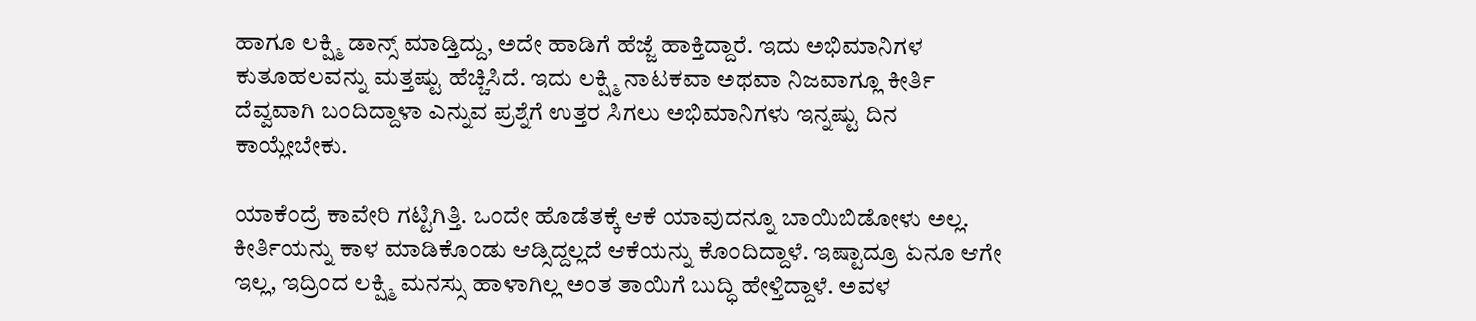ಹಾಗೂ ಲಕ್ಷ್ಮಿ ಡಾನ್ಸ್ ಮಾಡ್ತಿದ್ದು, ಅದೇ ಹಾಡಿಗೆ ಹೆಜ್ಜೆ ಹಾಕ್ತಿದ್ದಾರೆ. ಇದು ಅಭಿಮಾನಿಗಳ ಕುತೂಹಲವನ್ನು ಮತ್ತಷ್ಟು ಹೆಚ್ಚಿಸಿದೆ. ಇದು ಲಕ್ಷ್ಮಿ ನಾಟಕವಾ ಅಥವಾ ನಿಜವಾಗ್ಲೂ ಕೀರ್ತಿ ದೆವ್ವವಾಗಿ ಬಂದಿದ್ದಾಳಾ ಎನ್ನುವ ಪ್ರಶ್ನೆಗೆ ಉತ್ತರ ಸಿಗಲು ಅಭಿಮಾನಿಗಳು ಇನ್ನಷ್ಟು ದಿನ ಕಾಯ್ಲೇಬೇಕು.

ಯಾಕೆಂದ್ರೆ ಕಾವೇರಿ ಗಟ್ಟಿಗಿತ್ತಿ. ಒಂದೇ ಹೊಡೆತಕ್ಕೆ ಆಕೆ ಯಾವುದನ್ನೂ ಬಾಯಿಬಿಡೋಳು ಅಲ್ಲ. ಕೀರ್ತಿಯನ್ನು ಕಾಳ ಮಾಡಿಕೊಂಡು ಆಡ್ಸಿದ್ದಲ್ಲದೆ ಆಕೆಯನ್ನು ಕೊಂದಿದ್ದಾಳೆ. ಇಷ್ಟಾದ್ರೂ ಏನೂ ಆಗೇ ಇಲ್ಲ, ಇದ್ರಿಂದ ಲಕ್ಷ್ಮಿ ಮನಸ್ಸು ಹಾಳಾಗಿಲ್ಲ ಅಂತ ತಾಯಿಗೆ ಬುದ್ಧಿ ಹೇಳ್ತಿದ್ದಾಳೆ. ಅವಳ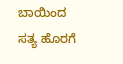ಬಾಯಿಂದ ಸತ್ಯ ಹೊರಗೆ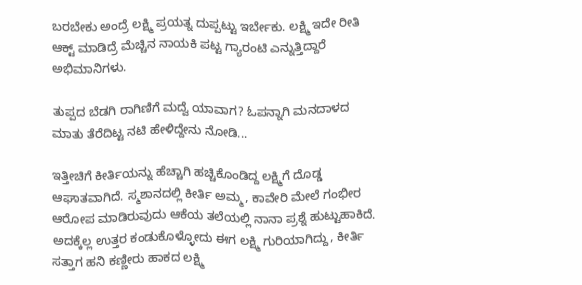ಬರಬೇಕು ಅಂದ್ರೆ ಲಕ್ಷ್ಮಿ ಪ್ರಯತ್ನ ದುಪ್ಪಟ್ಟು ಇರ್ಬೇಕು. ಲಕ್ಷ್ಮಿ ಇದೇ ರೀತಿ ಆಕ್ಟ್ ಮಾಡಿದ್ರೆ ಮೆಚ್ಚಿನ ನಾಯಕಿ ಪಟ್ಟ ಗ್ಯಾರಂಟಿ ಎನ್ನುತ್ತಿದ್ದಾರೆ ಅಭಿಮಾನಿಗಳು.

ತುಪ್ಪದ ಬೆಡಗಿ ರಾಗಿಣಿಗೆ ಮದ್ವೆ ಯಾವಾಗ? ಓಪನ್ನಾಗಿ ಮನದಾಳದ ಮಾತು ತೆರೆದಿಟ್ಟ ನಟಿ ಹೇಳಿದ್ದೇನು ನೋಡಿ...

ಇತ್ತೀಚಿಗೆ ಕೀರ್ತಿಯನ್ನು ಹೆಚ್ಚಾಗಿ ಹಚ್ಚಿಕೊಂಡಿದ್ದ ಲಕ್ಷ್ಮಿಗೆ ದೊಡ್ಡ ಆಘಾತವಾಗಿದೆ. ಸ್ಮಶಾನದಲ್ಲಿ ಕೀರ್ತಿ ಅಮ್ಮ, ಕಾವೇರಿ ಮೇಲೆ ಗಂಭೀರ ಆರೋಪ ಮಾಡಿರುವುದು ಆಕೆಯ ತಲೆಯಲ್ಲಿ ನಾನಾ ಪ್ರಶ್ನೆ ಹುಟ್ಟುಹಾಕಿದೆ. ಅದಕ್ಕೆಲ್ಲ ಉತ್ತರ ಕಂಡುಕೊಳ್ಳೋದು ಈಗ ಲಕ್ಷ್ಮಿ ಗುರಿಯಾಗಿದ್ದು, ಕೀರ್ತಿ ಸತ್ತಾಗ ಹನಿ ಕಣ್ಣೀರು ಹಾಕದ ಲಕ್ಷ್ಮಿ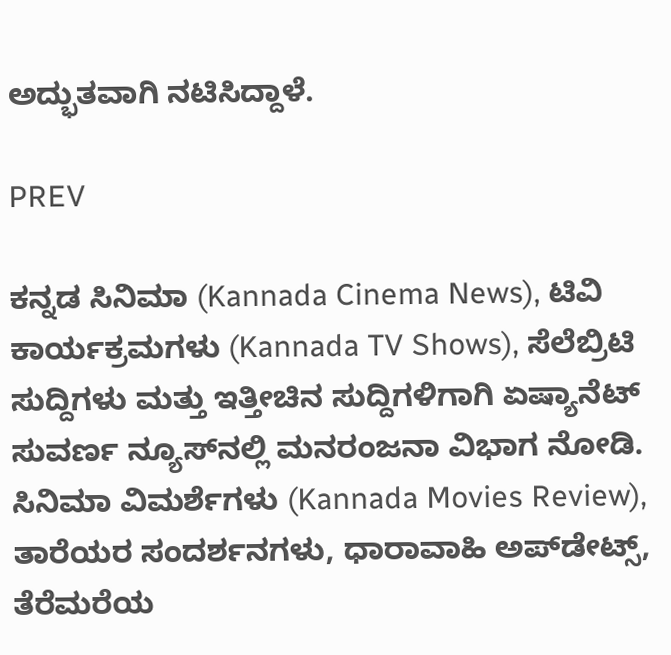ಅದ್ಭುತವಾಗಿ ನಟಿಸಿದ್ದಾಳೆ.

PREV

ಕನ್ನಡ ಸಿನಿಮಾ (Kannada Cinema News), ಟಿವಿ ಕಾರ್ಯಕ್ರಮಗಳು (Kannada TV Shows), ಸೆಲೆಬ್ರಿಟಿ ಸುದ್ದಿಗಳು ಮತ್ತು ಇತ್ತೀಚಿನ ಸುದ್ದಿಗಳಿಗಾಗಿ ಏಷ್ಯಾನೆಟ್ ಸುವರ್ಣ ನ್ಯೂಸ್‌ನಲ್ಲಿ ಮನರಂಜನಾ ವಿಭಾಗ ನೋಡಿ. ಸಿನಿಮಾ ವಿಮರ್ಶೆಗಳು (Kannada Movies Review), ತಾರೆಯರ ಸಂದರ್ಶನಗಳು, ಧಾರಾವಾಹಿ ಅಪ್‌ಡೇಟ್ಸ್‌, ತೆರೆಮರೆಯ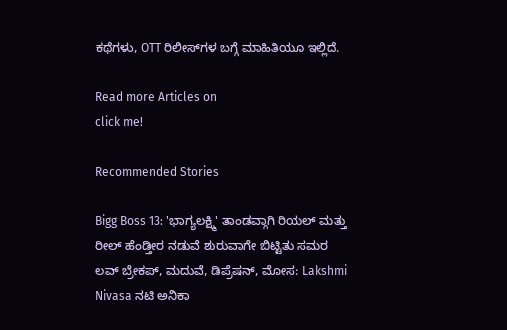ಕಥೆಗಳು, OTT ರಿಲೀಸ್‌ಗಳ ಬಗ್ಗೆ ಮಾಹಿತಿಯೂ ಇಲ್ಲಿದೆ.

Read more Articles on
click me!

Recommended Stories

Bigg Boss 13: 'ಭಾಗ್ಯಲಕ್ಷ್ಮಿ' ತಾಂಡವ್ಗಾಗಿ ರಿಯಲ್ ಮತ್ತು ರೀಲ್ ಹೆಂಡ್ತೀರ ನಡುವೆ ಶುರುವಾಗೇ ಬಿಟ್ಟಿತು ಸಮರ
ಲವ್ ಬ್ರೇಕಪ್, ಮದುವೆ, ಡಿಪ್ರೆಷನ್, ಮೋಸ: Lakshmi Nivasa ನಟಿ ಅನಿಕಾ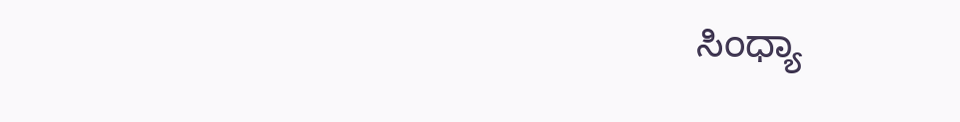ಸಿಂಧ್ಯಾ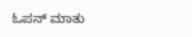ಓಪನ್ ಮಾತು